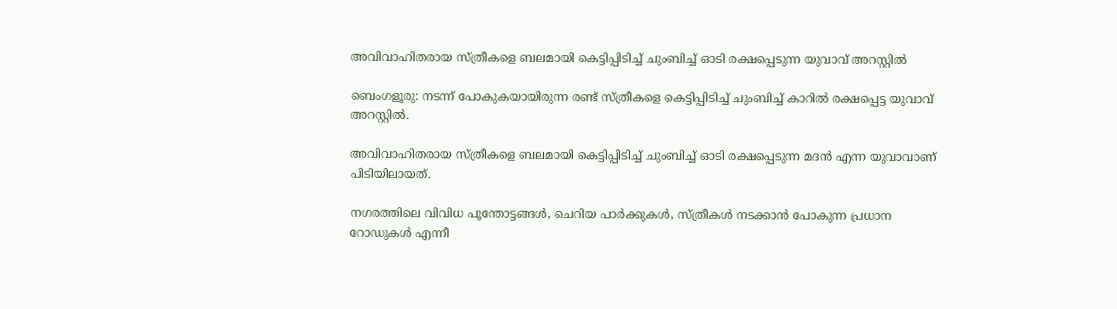അവിവാഹിതരായ സ്ത്രീകളെ ബലമായി കെട്ടിപ്പിടിച്ച്‌ ചുംബിച്ച്‌ ഓടി രക്ഷപ്പെടുന്ന യുവാവ് അറസ്റ്റില്‍

ബെംഗളൂരു: നടന്ന് പോകുകയായിരുന്ന രണ്ട് സ്ത്രീകളെ കെട്ടിപ്പിടിച്ച്‌ ചുംബിച്ച്‌ കാറില്‍ രക്ഷപ്പെട്ട യുവാവ് അറസ്റ്റില്‍.

അവിവാഹിതരായ സ്ത്രീകളെ ബലമായി കെട്ടിപ്പിടിച്ച്‌ ചുംബിച്ച്‌ ഓടി രക്ഷപ്പെടുന്ന മദൻ എന്ന യുവാവാണ് പിടിയിലായത്.

നഗരത്തിലെ വിവിധ പൂന്തോട്ടങ്ങള്‍, ചെറിയ പാർക്കുകള്‍, സ്ത്രീകള്‍ നടക്കാൻ പോകുന്ന പ്രധാന റോഡുകള്‍ എന്നീ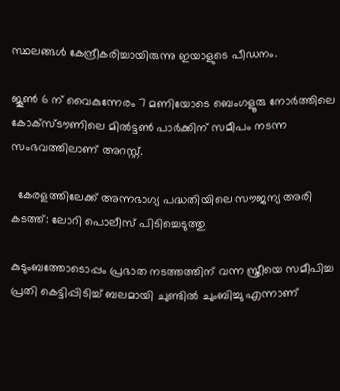സ്ഥലങ്ങള്‍ കേന്ദ്രീകരിച്ചായിരുന്നു ഇയാളുടെ പീഡനം.

ജൂണ്‍ 6 ന് വൈകുന്നേരം 7 മണിയോടെ ബെംഗളൂരു നോർത്തിലെ കോക്‌സ്‌ടൗണിലെ മില്‍ട്ടണ്‍ പാർക്കിന് സമീപം നടന്ന സംഭവത്തിലാണ് അറസ്റ്റ്.

  കേരളത്തിലേക്ക് അന്നഭാഗ്യ പദ്ധതിയിലെ സൗജന്യ അരി കടത്ത്: ലോറി പൊലീസ് പിടിച്ചെടുത്തു

കുടുംബത്തോടൊപ്പം പ്രഭാത നടത്തത്തിന് വന്ന സ്ത്രീയെ സമീപിച്ച പ്രതി കെട്ടിപ്പിടിച്ച്‌ ബലമായി ചുണ്ടില്‍ ചുംബിച്ചു എന്നാണ്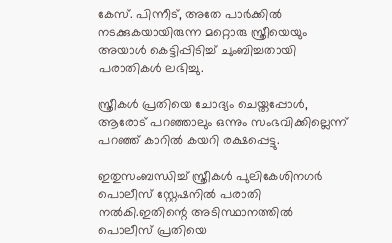കേസ്. പിന്നീട്, അതേ പാർക്കില്‍ നടക്കുകയായിരുന്ന മറ്റൊരു സ്ത്രീയെയും അയാള്‍ കെട്ടിപ്പിടിച്ച്‌ ചുംബിച്ചതായി പരാതികള്‍ ലഭിച്ചു.

സ്ത്രീകള്‍ പ്രതിയെ ചോദ്യം ചെയ്തപ്പോള്‍, ആരോട് പറഞ്ഞാലും ഒന്നും സംഭവിക്കില്ലെന്ന് പറഞ്ഞ് കാറില്‍ കയറി രക്ഷപ്പെട്ടു.

ഇതുസംബന്ധിച്ച്‌ സ്ത്രീകള്‍ പുലികേശിനഗർ പൊലീസ് സ്റ്റേഷനില്‍ പരാതി നല്‍കി.ഇതിന്റെ അടിസ്ഥാനത്തില്‍ പൊലീസ് പ്രതിയെ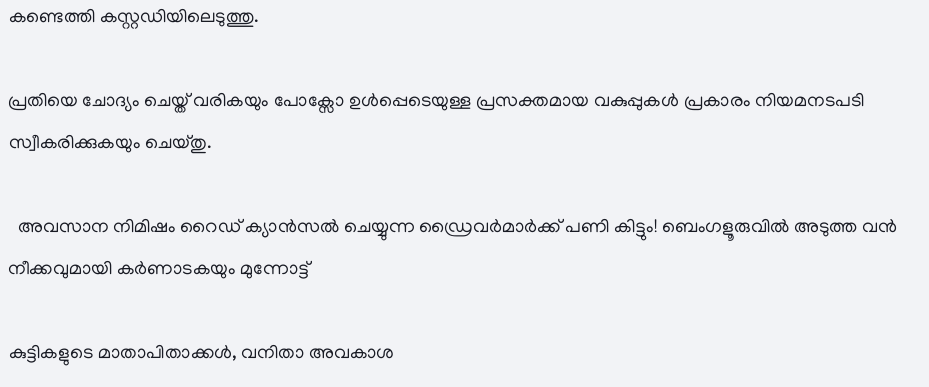കണ്ടെത്തി കസ്റ്റഡിയിലെടുത്തു.

പ്രതിയെ ചോദ്യം ചെയ്ത് വരികയും പോക്സോ ഉള്‍പ്പെടെയുള്ള പ്രസക്തമായ വകുപ്പുകള്‍ പ്രകാരം നിയമനടപടി സ്വീകരിക്കുകയും ചെയ്തു.

  അവസാന നിമിഷം റൈഡ് ക്യാൻസൽ ചെയ്യുന്ന ഡ്രൈവർമാർക്ക് പണി കിട്ടും! ബെംഗളൂരുവിൽ അടുത്ത വൻ നീക്കവുമായി കർണാടകയും മുന്നോട്ട്

കുട്ടികളുടെ മാതാപിതാക്കള്‍, വനിതാ അവകാശ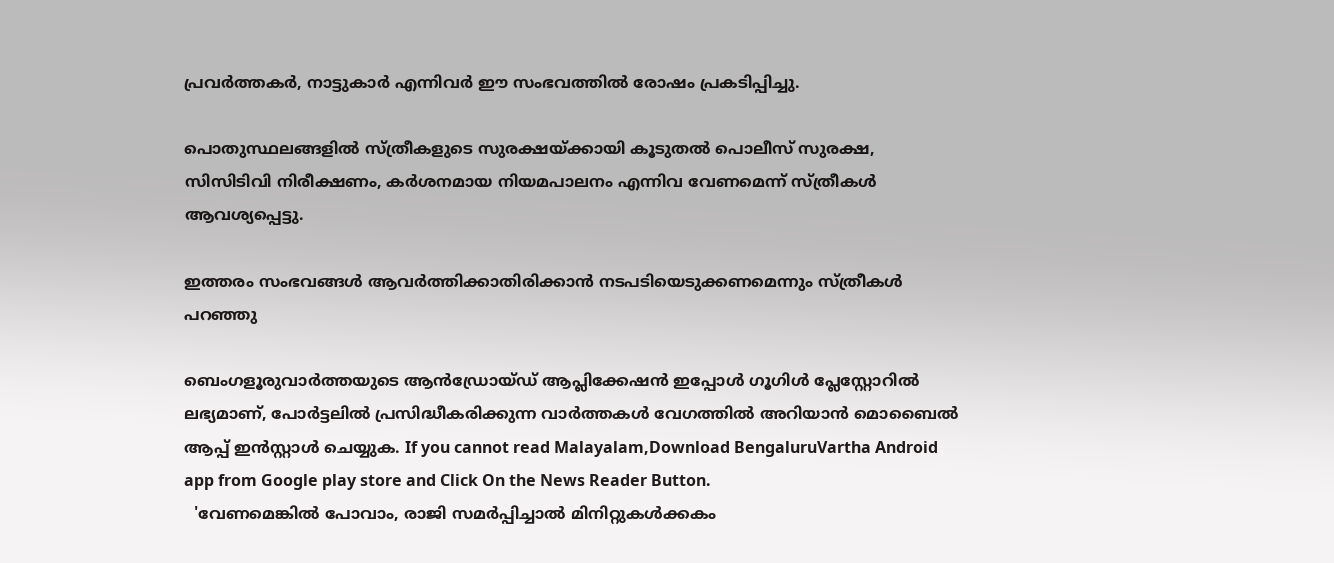പ്രവർത്തകർ, നാട്ടുകാർ എന്നിവർ ഈ സംഭവത്തില്‍ രോഷം പ്രകടിപ്പിച്ചു.

പൊതുസ്ഥലങ്ങളില്‍ സ്ത്രീകളുടെ സുരക്ഷയ്ക്കായി കൂടുതല്‍ പൊലീസ് സുരക്ഷ, സിസിടിവി നിരീക്ഷണം, കർശനമായ നിയമപാലനം എന്നിവ വേണമെന്ന് സ്ത്രീകള്‍ ആവശ്യപ്പെട്ടു.

ഇത്തരം സംഭവങ്ങള്‍ ആവർത്തിക്കാതിരിക്കാൻ നടപടിയെടുക്കണമെന്നും സ്ത്രീകള്‍ പറഞ്ഞു

ബെംഗളൂരുവാർത്തയുടെ ആൻഡ്രോയ്ഡ് ആപ്ലിക്കേഷൻ ഇപ്പോൾ ഗൂഗിൾ പ്ലേസ്റ്റോറിൽ ലഭ്യമാണ്, പോർട്ടലിൽ പ്രസിദ്ധീകരിക്കുന്ന വാർത്തകൾ വേഗത്തിൽ അറിയാൻ മൊബൈൽ ആപ്പ് ഇൻസ്റ്റാൾ ചെയ്യുക. If you cannot read Malayalam,Download BengaluruVartha Android app from Google play store and Click On the News Reader Button.
  'വേണമെങ്കിൽ പോവാം, രാജി സമർപ്പിച്ചാൽ മിനിറ്റുകൾക്കകം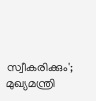സ്വീകരിക്കും'; മുഖ്യമന്ത്രി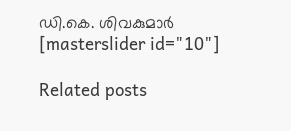ഡി.കെ. ശിവകുമാർ
[masterslider id="10"]

Related posts